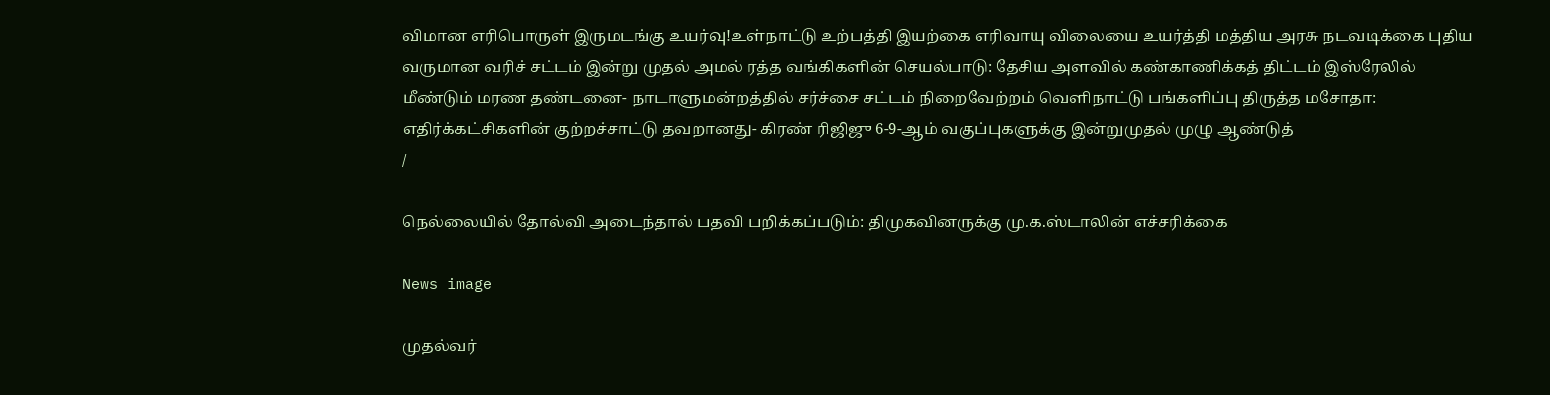விமான எரிபொருள் இருமடங்கு உயர்வு!உள்நாட்டு உற்பத்தி இயற்கை எரிவாயு விலையை உயர்த்தி மத்திய அரசு நடவடிக்கை புதிய வருமான வரிச் சட்டம் இன்று முதல் அமல் ரத்த வங்கிகளின் செயல்பாடு: தேசிய அளவில் கண்காணிக்கத் திட்டம் இஸ்ரேலில் மீண்டும் மரண தண்டனை- நாடாளுமன்றத்தில் சர்ச்சை சட்டம் நிறைவேற்றம் வெளிநாட்டு பங்களிப்பு திருத்த மசோதா: எதிர்க்கட்சிகளின் குற்றச்சாட்டு தவறானது- கிரண் ரிஜிஜு 6-9-ஆம் வகுப்புகளுக்கு இன்றுமுதல் முழு ஆண்டுத்
/

நெல்லையில் தோல்வி அடைந்தால் பதவி பறிக்கப்படும்: திமுகவினருக்கு மு.க.ஸ்டாலின் எச்சரிக்கை

News image

முதல்வர்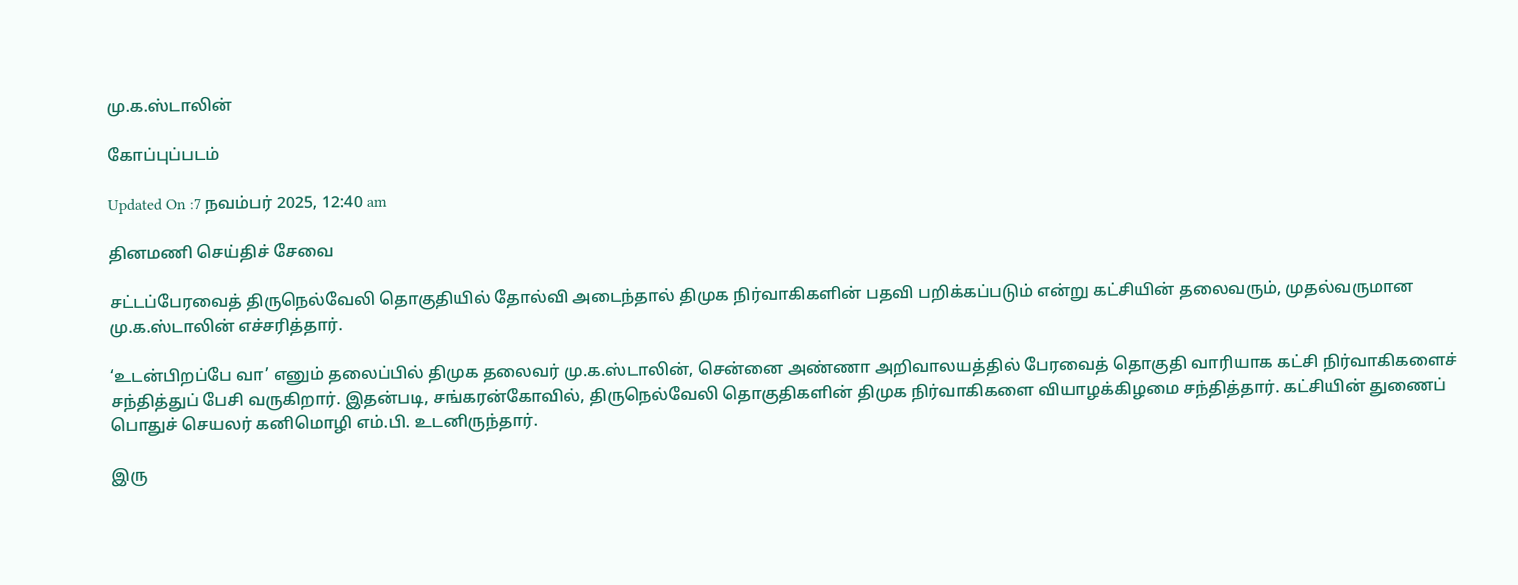மு.க.ஸ்டாலின்

கோப்புப்படம்

Updated On :7 நவம்பர் 2025, 12:40 am

தினமணி செய்திச் சேவை

சட்டப்பேரவைத் திருநெல்வேலி தொகுதியில் தோல்வி அடைந்தால் திமுக நிர்வாகிகளின் பதவி பறிக்கப்படும் என்று கட்சியின் தலைவரும், முதல்வருமான மு.க.ஸ்டாலின் எச்சரித்தார்.

‘உடன்பிறப்பே வா’ எனும் தலைப்பில் திமுக தலைவர் மு.க.ஸ்டாலின், சென்னை அண்ணா அறிவாலயத்தில் பேரவைத் தொகுதி வாரியாக கட்சி நிர்வாகிகளைச் சந்தித்துப் பேசி வருகிறார். இதன்படி, சங்கரன்கோவில், திருநெல்வேலி தொகுதிகளின் திமுக நிர்வாகிகளை வியாழக்கிழமை சந்தித்தார். கட்சியின் துணைப் பொதுச் செயலர் கனிமொழி எம்.பி. உடனிருந்தார்.

இரு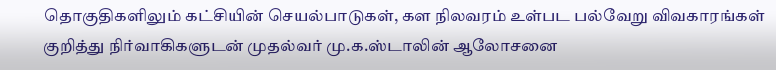தொகுதிகளிலும் கட்சியின் செயல்பாடுகள், கள நிலவரம் உள்பட பல்வேறு விவகாரங்கள் குறித்து நிர்வாகிகளுடன் முதல்வர் மு.க.ஸ்டாலின் ஆலோசனை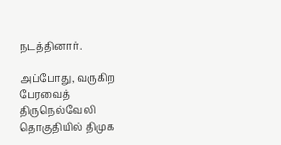நடத்தினார்.

அப்போது, வருகிற பேரவைத் திருநெல்வேலி தொகுதியில் திமுக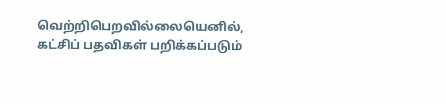வெற்றிபெறவில்லையெனில், கட்சிப் பதவிகள் பறிக்கப்படும்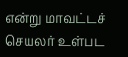என்று மாவட்டச் செயலர் உள்பட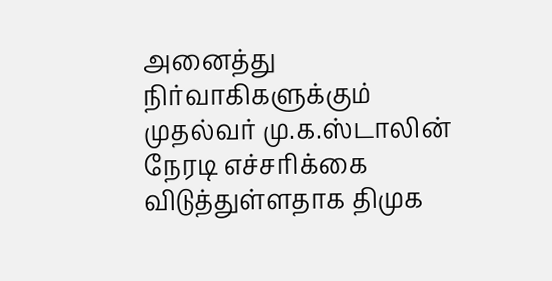அனைத்து நிர்வாகிகளுக்கும் முதல்வர் மு.க.ஸ்டாலின் நேரடி எச்சரிக்கை விடுத்துள்ளதாக திமுக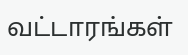வட்டாரங்கள்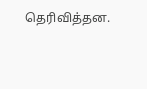தெரிவித்தன.